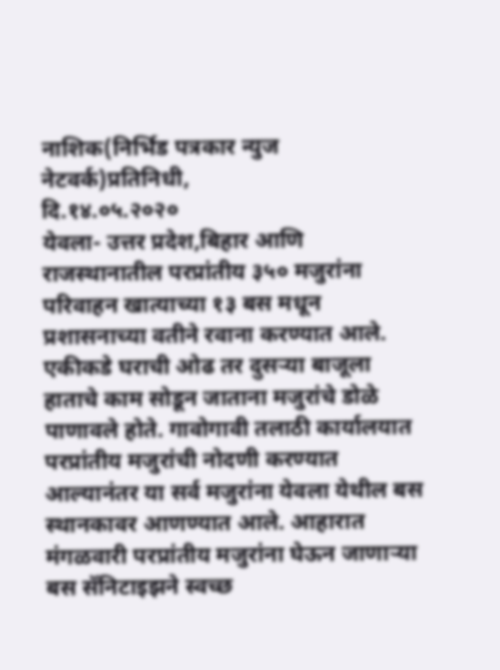नाशिक(निर्भिड पत्रकार न्युज नेटवर्क)प्रतिनिधी,
दि.१४.०५.२०२०
येवला- उत्तर प्रदेश,बिहार आणि राजस्थानातील परप्रांतीय ३५० मजुरांना परिवाहन खात्याच्या १३ बस मधून प्रशासनाच्या वतीने रवाना करण्यात आले. एकीकडे घराची ओढ तर दुसऱ्या बाजूला हाताचे काम सोडून जाताना मजुरांचे डोळे पाणावले होते. गावोगावी तलाठी कार्यालयात परप्रांतीय मजुरांची नोदणी करण्यात आल्यानंतर या सर्व मजुरांना येवला येथील बस स्थानकावर आणण्यात आले. आहारात मंगळवारी परप्रांतीय मजुरांना घेऊन जाणाऱ्या बस सॅनिटाइझने स्वच्छ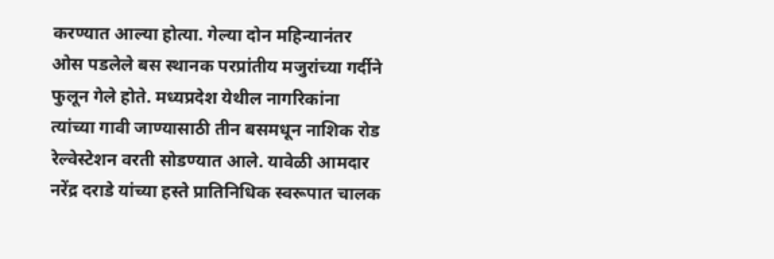करण्यात आल्या होत्या. गेल्या दोन महिन्यानंतर ओस पडलेले बस स्थानक परप्रांतीय मजुरांच्या गर्दीने फुलून गेले होते. मध्यप्रदेश येथील नागरिकांना त्यांच्या गावी जाण्यासाठी तीन बसमधून नाशिक रोड रेल्वेस्टेशन वरती सोडण्यात आले. यावेळी आमदार नरेंद्र दराडे यांच्या हस्ते प्रातिनिधिक स्वरूपात चालक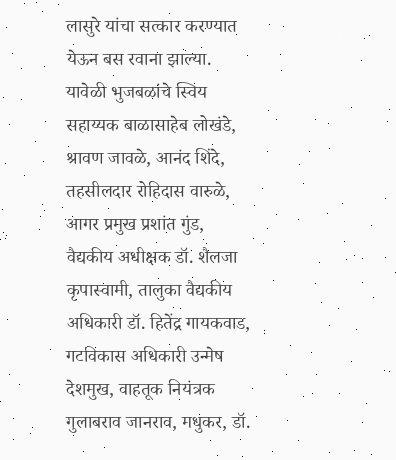लासुरे यांचा सत्कार करण्यात येऊन बस रवाना झाल्या.
यावेळी भुजबळांचे स्विय सहाय्यक बाळासाहेब लोखंडे, श्रावण जावळे, आनंद शिंदे, तहसीलदार रोहिदास वारुळे, आगर प्रमुख प्रशांत गुंड, वैद्यकीय अधीक्षक डॉ. शैलजा कृपास्वामी, तालुका वैद्यकीय अधिकारी डॉ. हितेंद्र गायकवाड, गटविकास अधिकारी उन्मेष देशमुख, वाहतूक नियंत्रक गुलाबराव जानराव, मधुकर, डॉ.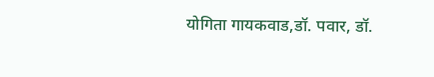योगिता गायकवाड,डॉ. पवार, डॉ.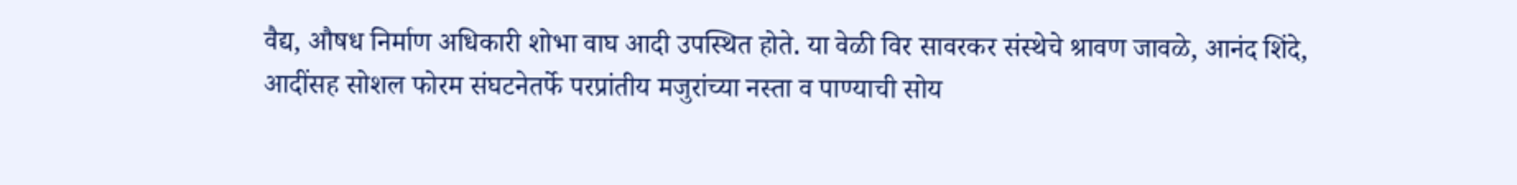वैद्य, औषध निर्माण अधिकारी शोभा वाघ आदी उपस्थित होते. या वेळी विर सावरकर संस्थेचे श्रावण जावळे, आनंद शिंदे, आदींसह सोशल फोरम संघटनेतर्फे परप्रांतीय मजुरांच्या नस्ता व पाण्याची सोय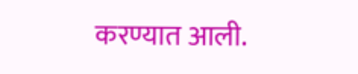करण्यात आली.